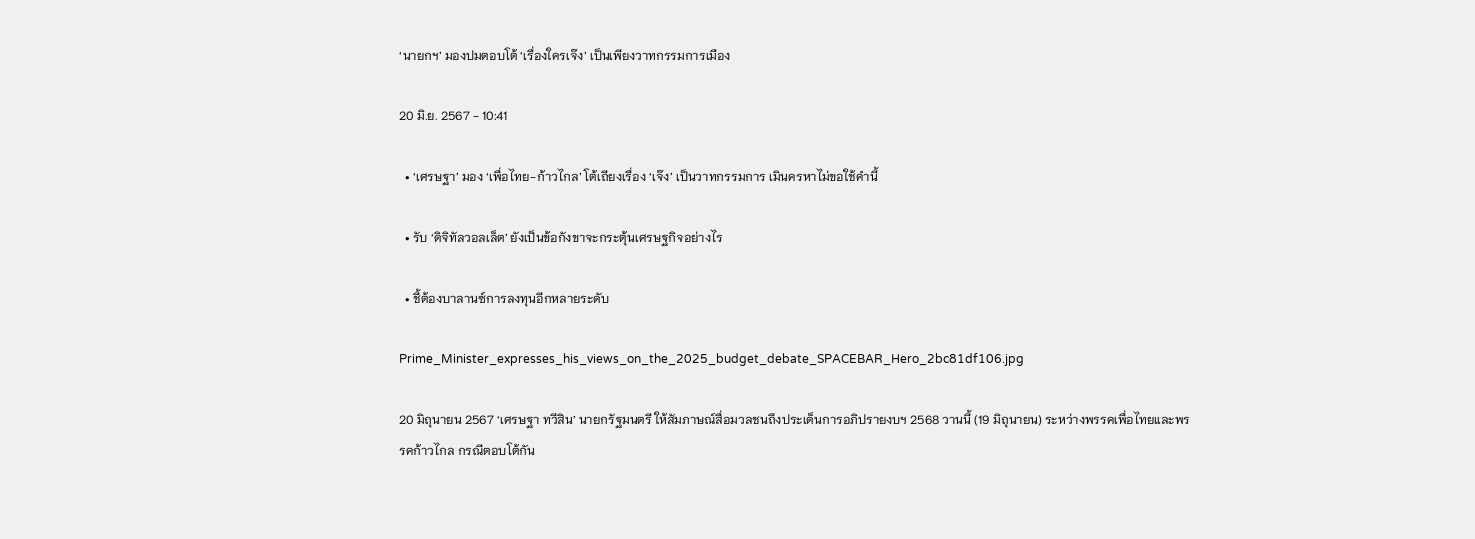‘นายกฯ’ มองปมตอบโต้ ‘เรื่องใครเจ๊ง’ เป็นเพียงวาทกรรมการเมือง

20 มิ.ย. 2567 - 10:41

  • ‘เศรษฐา’ มอง ‘เพื่อไทย-ก้าวไกล’ โต้เถียงเรื่อง ‘เจ๊ง’ เป็นวาทกรรมการ เมินครหาไม่ขอใช้คำนี้

  • รับ ‘ดิจิทัลวอลเล็ต’ ยังเป็นข้อกังขาจะกระตุ้นเศรษฐกิจอย่างไร

  • ชี้ต้องบาลานซ์การลงทุนอีกหลายระดับ

Prime_Minister_expresses_his_views_on_the_2025_budget_debate_SPACEBAR_Hero_2bc81df106.jpg

20 มิถุนายน 2567 ‘เศรษฐา ทวีสิน’ นายกรัฐมนตรี ให้สัมภาษณ์สื่อมวลชนถึงประเด็นการอภิปรายงบฯ 2568 วานนี้ (19 มิถุนายน) ระหว่างพรรคเพื่อไทยและพรรคก้าวไกล กรณีตอบโต้กัน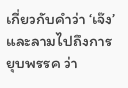เกี่ยวกับคำว่า ‘เจ๊ง’ และลามไปถึงการยุบพรรค ว่า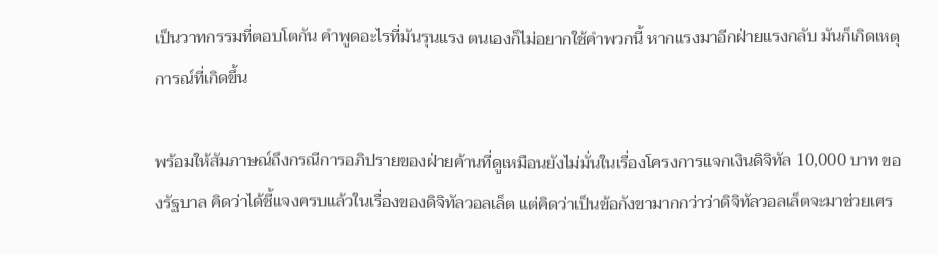เป็นวาทกรรมที่ตอบโตกัน คำพูดอะไรที่มันรุนแรง ตนเองก็ไม่อยากใช้คำพวกนี้ หากแรงมาอีกฝ่ายแรงกลับ มันก็เกิดเหตุการณ์ที่เกิดขึ้น

พร้อมให้สัมภาษณ์ถึงกรณีการอภิปรายของฝ่ายค้านที่ดูเหมือนยังไม่มั่นในเรื่องโครงการแจกเงินดิจิทัล 10,000 บาท ของรัฐบาล คิดว่าได้ชี้แจงครบแล้วในเรื่องของดิจิทัลวอลเล็ต แต่คิดว่าเป็นข้อกังขามากกว่าว่าดิจิทัลวอลเล็ตจะมาช่วยเศร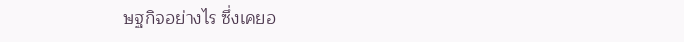ษฐกิจอย่างไร ซึ่งเคยอ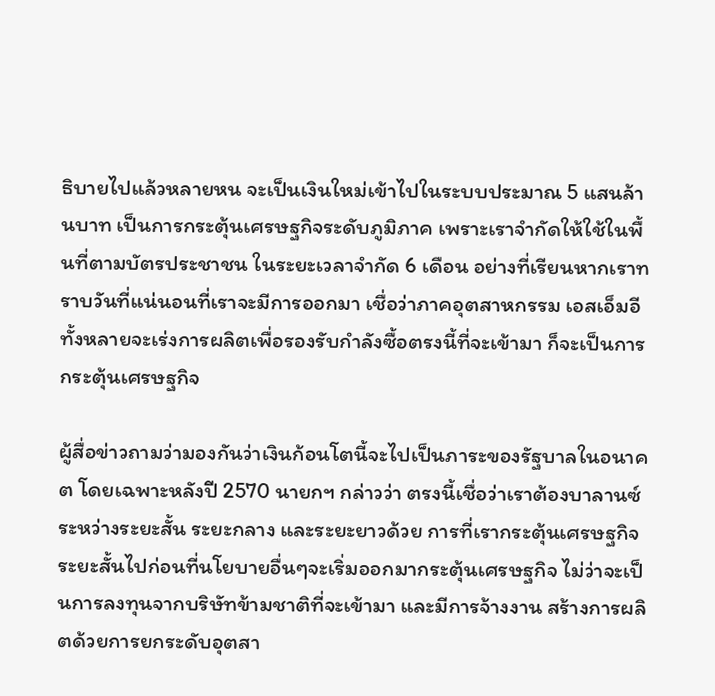ธิบายไปแล้วหลายหน จะเป็นเงินใหม่เข้าไปในระบบประมาณ 5 แสนล้านบาท เป็นการกระตุ้นเศรษฐกิจระดับภูมิภาค เพราะเราจำกัดให้ใช้ในพื้นที่ตามบัตรประชาชน ในระยะเวลาจำกัด 6 เดือน อย่างที่เรียนหากเราทราบวันที่แน่นอนที่เราจะมีการออกมา เชื่อว่าภาคอุตสาหกรรม เอสเอ็มอีทั้งหลายจะเร่งการผลิตเพื่อรองรับกำลังซื้อตรงนี้ที่จะเข้ามา ก็จะเป็นการกระตุ้นเศรษฐกิจ

ผู้สื่อข่าวถามว่ามองกันว่าเงินก้อนโตนี้จะไปเป็นภาระของรัฐบาลในอนาคต โดยเฉพาะหลังปี 2570 นายกฯ กล่าวว่า ตรงนี้เชื่อว่าเราต้องบาลานซ์ระหว่างระยะสั้น ระยะกลาง และระยะยาวด้วย การที่เรากระตุ้นเศรษฐกิจระยะสั้นไปก่อนที่นโยบายอื่นๆจะเริ่มออกมากระตุ้นเศรษฐกิจ ไม่ว่าจะเป็นการลงทุนจากบริษัทข้ามชาติที่จะเข้ามา และมีการจ้างงาน สร้างการผลิตด้วยการยกระดับอุตสา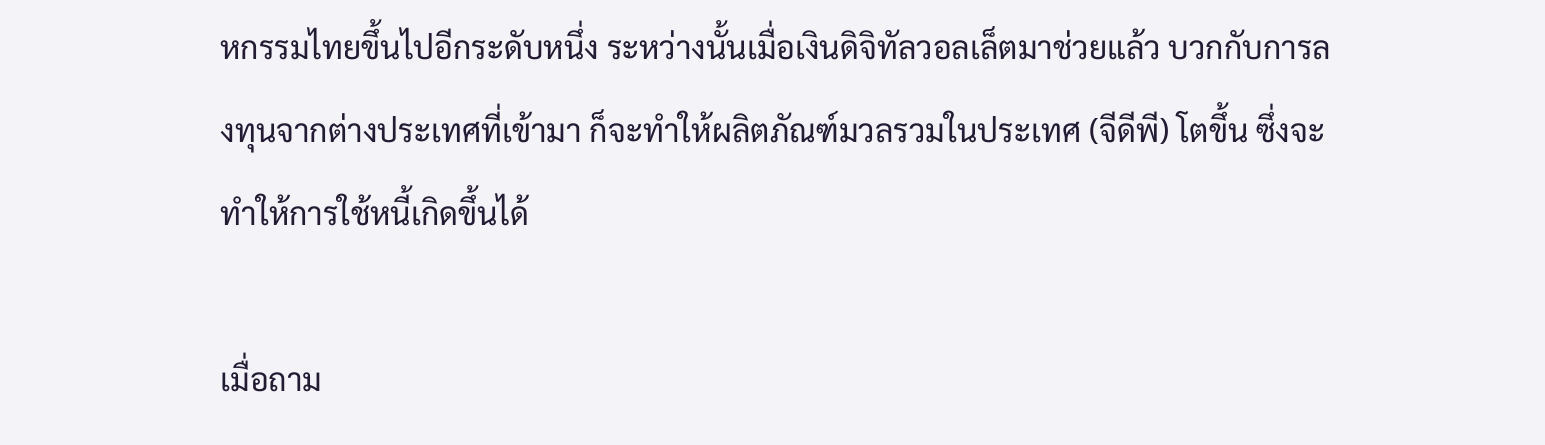หกรรมไทยขึ้นไปอีกระดับหนึ่ง ระหว่างนั้นเมื่อเงินดิจิทัลวอลเล็ตมาช่วยแล้ว บวกกับการลงทุนจากต่างประเทศที่เข้ามา ก็จะทำให้ผลิตภัณฑ์มวลรวมในประเทศ (จีดีพี) โตขึ้น ซึ่งจะทำให้การใช้หนี้เกิดขึ้นได้

เมื่อถาม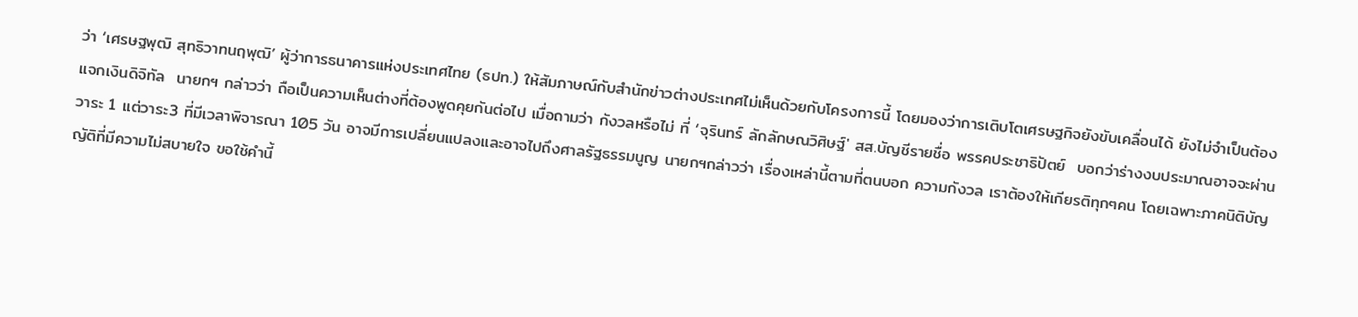ว่า ‘เศรษฐพุฒิ สุทธิวาทนฤพุฒิ’ ผู้ว่าการธนาคารแห่งประเทศไทย (ธปท.) ให้สัมภาษณ์กับสํานักข่าวต่างประเทศไม่เห็นด้วยกับโครงการนี้ โดยมองว่าการเติบโตเศรษฐกิจยังขับเคลื่อนได้ ยังไม่จำเป็นต้องแจกเงินดิจิทัล  นายกฯ กล่าวว่า ถือเป็นความเห็นต่างที่ต้องพูดคุยกันต่อไป เมื่อถามว่า กังวลหรือไม่ ที่ ‘จุรินทร์ ลักลักษณวิศิษฐ์' สส.บัญชีรายชื่อ พรรคประชาธิปัตย์  บอกว่าร่างงบประมาณอาจจะผ่านวาระ 1 แต่วาระ3 ที่มีเวลาพิจารณา 105 วัน อาจมีการเปลี่ยนแปลงและอาจไปถึงศาลรัฐธรรมนูญ นายกฯกล่าวว่า เรื่องเหล่านี้ตามที่ตนบอก ความกังวล เราต้องให้เกียรติทุกๆคน โดยเฉพาะภาคนิติบัญญัติที่มีความไม่สบายใจ ขอใช้คำนี้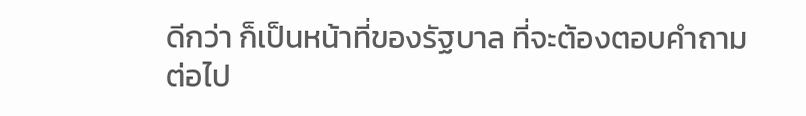ดีกว่า ก็เป็นหน้าที่ของรัฐบาล ที่จะต้องตอบคำถามต่อไป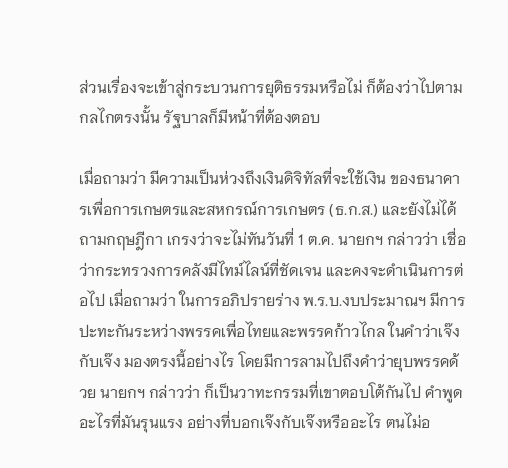ส่วนเรื่องจะเข้าสู่กระบวนการยุติธรรมหรือไม่ ก็ต้องว่าไปตามกลไกตรงนั้น รัฐบาลก็มีหน้าที่ต้องตอบ

เมื่อถามว่า มีความเป็นห่วงถึงเงินดิจิทัลที่จะใช้เงิน ของธนาคารเพื่อการเกษตรและสหกรณ์การเกษตร (ธ.ก.ส.) และยังไม่ได้ถามกฤษฎีกา เกรงว่าจะไม่ทันวันที่ 1 ต.ค. นายกฯ กล่าวว่า เชื่อว่ากระทรวงการคลังมีไทม์ไลน์ที่ชัดเจน และคงจะดำเนินการต่อไป เมื่อถามว่า ในการอภิปรายร่าง พ.ร.บ.งบประมาณฯ มีการปะทะกันระหว่างพรรคเพื่อไทยและพรรคก้าวไกล ในคำว่าเจ๊งกับเจ๊ง มองตรงนี้อย่างไร โดยมีการลามไปถึงคำว่ายุบพรรคด้วย นายกฯ กล่าวว่า ก็เป็นวาทะกรรมที่เขาตอบโต้กันไป คำพูดอะไรที่มันรุนแรง อย่างที่บอกเจ๊งกับเจ๊งหรืออะไร ตนไม่อ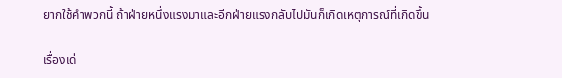ยากใช้คำพวกนี้ ถ้าฝ่ายหนึ่งแรงมาและอีกฝ่ายแรงกลับไปมันก็เกิดเหตุการณ์ที่เกิดขึ้น

เรื่องเด่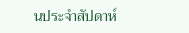นประจำสัปดาห์